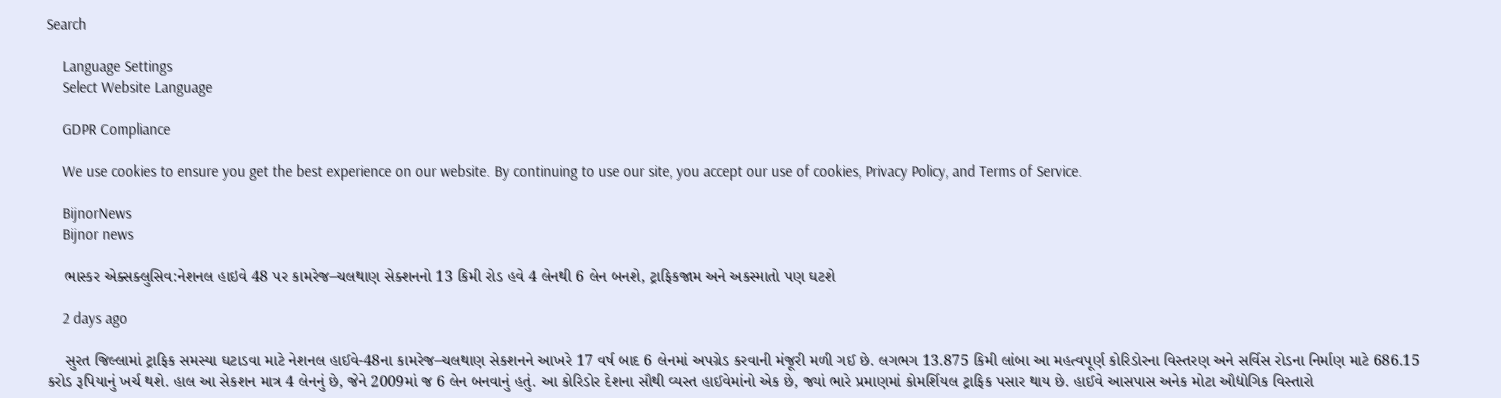Search

    Language Settings
    Select Website Language

    GDPR Compliance

    We use cookies to ensure you get the best experience on our website. By continuing to use our site, you accept our use of cookies, Privacy Policy, and Terms of Service.

    BijnorNews
    Bijnor news

    ભાસ્કર એક્સક્લુસિવ:નેશનલ હાઇવે 48 પર કામરેજ–ચલથાણ સેક્શનનો 13 કિમી રોડ હવે 4 લેનથી 6 લેન બનશે, ટ્રાફિકજામ અને અકસ્માતો પણ ઘટશે

    2 days ago

    સુરત જિલ્લામાં ટ્રાફિક સમસ્યા ઘટાડવા માટે નેશનલ હાઈવે-48ના કામરેજ–ચલથાણ સેકશનને આખરે 17 વર્ષ બાદ 6 લેનમાં અપગ્રેડ કરવાની મંજૂરી મળી ગઈ છે. લગભગ 13.875 કિમી લાંબા આ મહત્વપૂર્ણ કોરિડોરના વિસ્તરણ અને સર્વિસ રોડના નિર્માણ માટે 686.15 કરોડ રૂપિયાનું ખર્ચ થશે. હાલ આ સેકશન માત્ર 4 લેનનું છે, જેને 2009માં જ 6 લેન બનવાનું હતું. આ કોરિડોર દેશના સૌથી વ્યસ્ત હાઈવેમાંનો એક છે, જ્યાં ભારે પ્રમાણમાં કોમર્શિયલ ટ્રાફિક પસાર થાય છે. હાઈવે આસપાસ અનેક મોટા ઔદ્યોગિક વિસ્તારો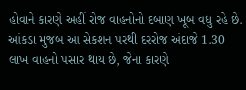હોવાને કારણે અહીં રોજ વાહનોનો દબાણ ખૂબ વધુ રહે છે. આંકડા મુજબ આ સેકશન પરથી દરરોજ અંદાજે 1.30 લાખ વાહનો પસાર થાય છે, જેના કારણે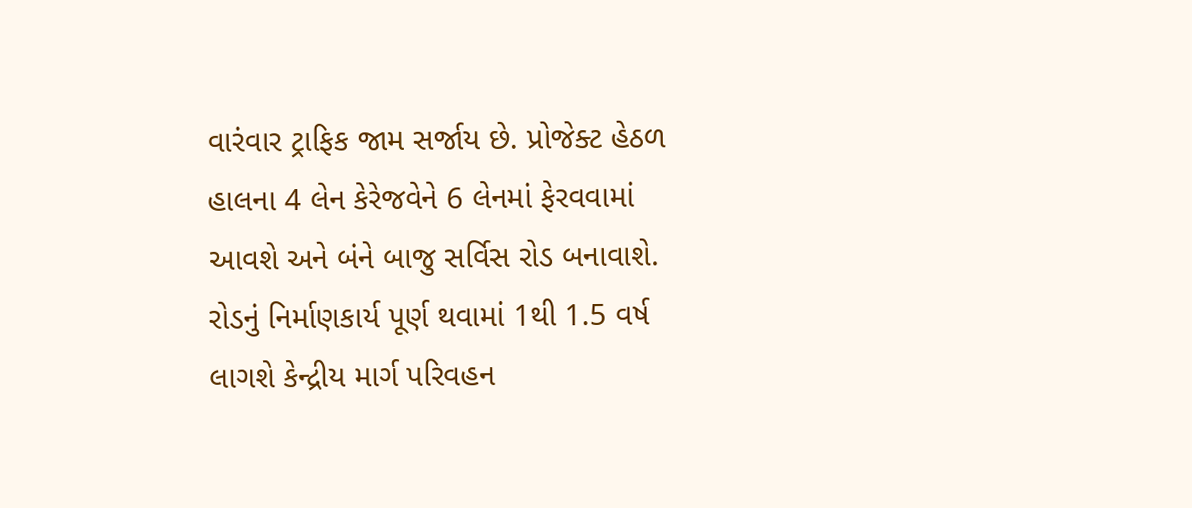વારંવાર ટ્રાફિક જામ સર્જાય છે. પ્રોજેક્ટ હેઠળ હાલના 4 લેન કેરેજવેને 6 લેનમાં ફેરવવામાં આવશે અને બંને બાજુ સર્વિસ રોડ બનાવાશે. રોડનું નિર્માણકાર્ય પૂર્ણ થવામાં 1થી 1.5 વર્ષ લાગશે કેન્દ્રીય માર્ગ પરિવહન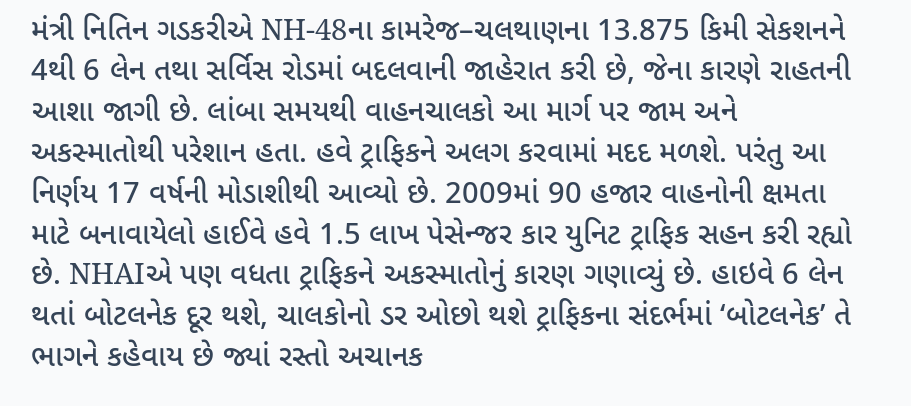મંત્રી નિતિન ગડકરીએ NH-48ના કામરેજ–ચલથાણના 13.875 કિમી સેકશનને 4થી 6 લેન તથા સર્વિસ રોડમાં બદલવાની જાહેરાત કરી છે, જેના કારણે રાહતની આશા જાગી છે. લાંબા સમયથી વાહનચાલકો આ માર્ગ પર જામ અને અકસ્માતોથી પરેશાન હતા. હવે ટ્રાફિકને અલગ કરવામાં મદદ મળશે. પરંતુ આ નિર્ણય 17 વર્ષની મોડાશીથી આવ્યો છે. 2009માં 90 હજાર વાહનોની ક્ષમતા માટે બનાવાયેલો હાઈવે હવે 1.5 લાખ પેસેન્જર કાર યુનિટ ટ્રાફિક સહન કરી રહ્યો છે. NHAIએ પણ વધતા ટ્રાફિકને અકસ્માતોનું કારણ ગણાવ્યું છે. હાઇવે 6 લેન થતાં બોટલનેક દૂર થશે, ચાલકોનો ડર ઓછો થશે ટ્રાફિકના સંદર્ભમાં ‘બોટલનેક’ તે ભાગને કહેવાય છે જ્યાં રસ્તો અચાનક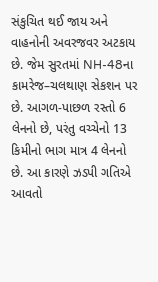સંકુચિત થઈ જાય અને વાહનોની અવરજવર અટકાય છે. જેમ સુરતમાં NH-48ના કામરેજ–ચલથાણ સેકશન પર છે. આગળ-પાછળ રસ્તો 6 લેનનો છે, પરંતુ વચ્ચેનો 13 કિમીનો ભાગ માત્ર 4 લેનનો છે. આ કારણે ઝડપી ગતિએ આવતો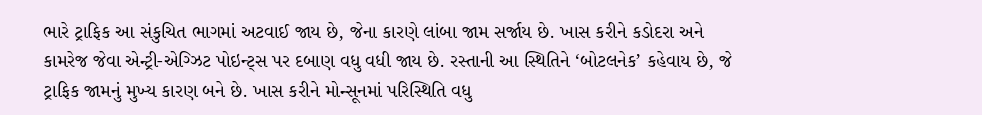ભારે ટ્રાફિક આ સંકુચિત ભાગમાં અટવાઈ જાય છે, જેના કારણે લાંબા જામ સર્જાય છે. ખાસ કરીને કડોદરા અને કામરેજ જેવા એન્ટ્રી-એગ્ઝિટ પોઇન્ટ્સ પર દબાણ વધુ વધી જાય છે. રસ્તાની આ સ્થિતિને ‘બોટલનેક’ કહેવાય છે, જે ટ્રાફિક જામનું મુખ્ય કારણ બને છે. ખાસ કરીને મોન્સૂનમાં પરિસ્થિતિ વધુ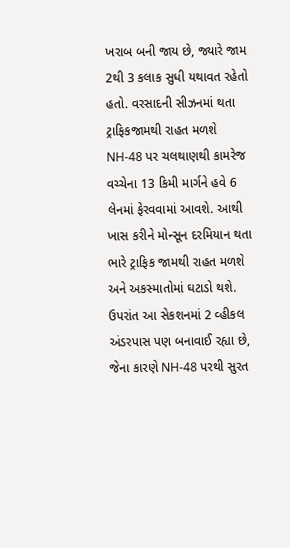ખરાબ બની જાય છે, જ્યારે જામ 2થી 3 કલાક સુધી યથાવત રહેતો હતો. વરસાદની સીઝનમાં થતા ટ્રાફિકજામથી રાહત મળશે NH-48 પર ચલથાણથી કામરેજ વચ્ચેના 13 કિમી માર્ગને હવે 6 લેનમાં ફેરવવામાં આવશે. આથી ખાસ કરીને મોન્સૂન દરમિયાન થતા ભારે ટ્રાફિક જામથી રાહત મળશે અને અકસ્માતોમાં ઘટાડો થશે. ઉપરાંત આ સેકશનમાં 2 વ્હીકલ અંડરપાસ પણ બનાવાઈ રહ્યા છે, જેના કારણે NH-48 પરથી સુરત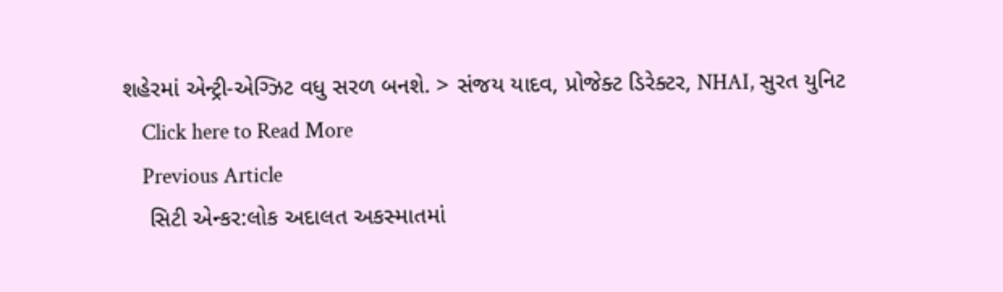શહેરમાં એન્ટ્રી-એગ્ઝિટ વધુ સરળ બનશે. > સંજય યાદવ, પ્રોજેક્ટ ડિરેક્ટર, NHAI, સુરત યુનિટ
    Click here to Read More
    Previous Article
    સિટી એન્કર:લોક અદાલત અકસ્માતમાં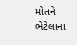મોતને ભેટેલાના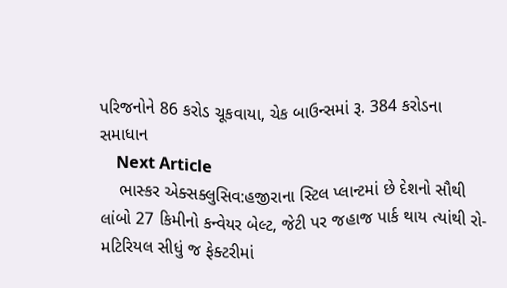પરિજનોને 86 કરોડ ચૂકવાયા, ચેક બાઉન્સમાં રૂ. 384 કરોડના સમાધાન
    Next Article
    ભાસ્કર એક્સક્લુસિવ:હજીરાના સ્ટિલ પ્લાન્ટમાં છે દેશનો સૌથી લાંબો 27 કિમીનો કન્વેયર બેલ્ટ, જેટી પર જહાજ પાર્ક થાય ત્યાંથી રો-મટિરિયલ સીધું જ ફેક્ટરીમાં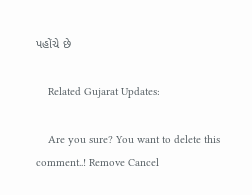પહોંચે છે

    Related Gujarat Updates:

    Are you sure? You want to delete this comment..! Remove Cancel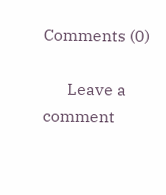Comments (0)

      Leave a comment